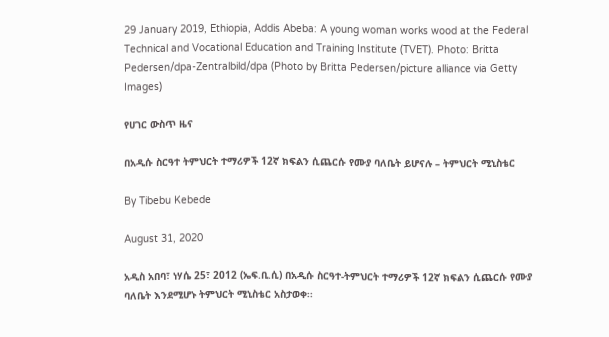29 January 2019, Ethiopia, Addis Abeba: A young woman works wood at the Federal Technical and Vocational Education and Training Institute (TVET). Photo: Britta Pedersen/dpa-Zentralbild/dpa (Photo by Britta Pedersen/picture alliance via Getty Images)

የሀገር ውስጥ ዜና

በአዲሱ ስርዓተ ትምህርት ተማሪዎች 12ኛ ክፍልን ሲጨርሱ የሙያ ባለቤት ይሆናሉ – ትምህርት ሚኒስቴር

By Tibebu Kebede

August 31, 2020

አዲስ አበባ፣ ነሃሴ 25፣ 2012 (ኤፍ.ቢ.ሲ) በአዲሱ ስርዓተ-ትምህርት ተማሪዎች 12ኛ ክፍልን ሲጨርሱ የሙያ ባለቤት እንደሚሆኑ ትምህርት ሚኒስቴር አስታወቀ፡፡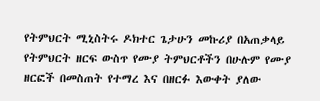የትምህርት ሚኒስትሩ ዶክተር ጌታሁን መኩሪያ በአጠቃላይ የትምህርት ዘርፍ ውስጥ የሙያ ትምህርቶችን በሁሉም የሙያ ዘርፎች በመስጠት የተማረ እና በዘርፉ እውቀት ያለው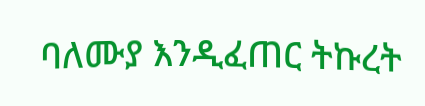ባለሙያ እንዲፈጠር ትኩረት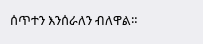ሰጥተን እንሰራለን ብለዋል።